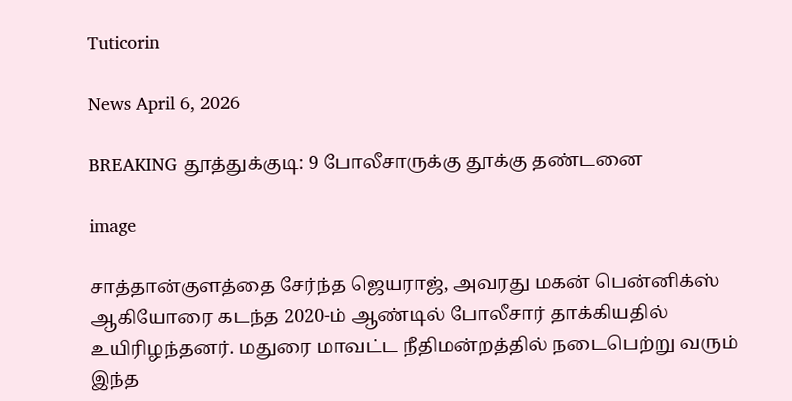Tuticorin

News April 6, 2026

BREAKING தூத்துக்குடி: 9 போலீசாருக்கு தூக்கு தண்டனை

image

சாத்தான்குளத்தை சேர்ந்த ஜெயராஜ், அவரது மகன் பென்னிக்ஸ் ஆகியோரை கடந்த 2020-ம் ஆண்டில் போலீசார் தாக்கியதில் உயிரிழந்தனர். மதுரை மாவட்ட நீதிமன்றத்தில் நடைபெற்று வரும் இந்த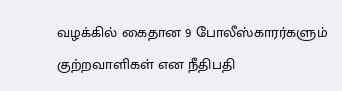வழக்கில் கைதான 9 போலீஸ்காரர்களும் குற்றவாளிகள் என நீதிபதி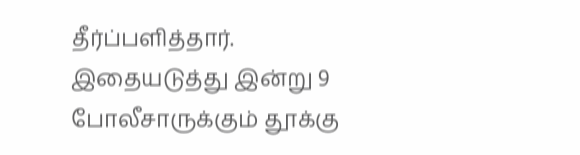தீர்ப்பளித்தார். இதையடுத்து இன்று 9 போலீசாருக்கும் தூக்கு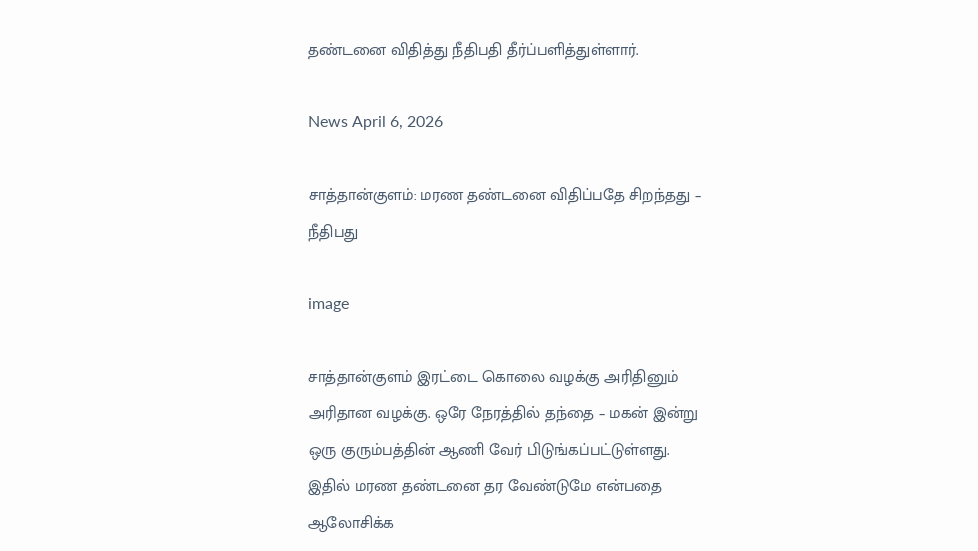தண்டனை விதித்து நீதிபதி தீர்ப்பளித்துள்ளார்.

News April 6, 2026

சாத்தான்குளம்: மரண தண்டனை விதிப்பதே சிறந்தது – நீதிபது

image

சாத்தான்குளம் இரட்டை கொலை வழக்கு அரிதினும் அரிதான வழக்கு. ஒரே நேரத்தில் தந்தை – மகன் இன்று ஒரு குரும்பத்தின் ஆணி வேர் பிடுங்கப்பட்டுள்ளது. இதில் மரண தண்டனை தர வேண்டுமே என்பதை ஆலோசிக்க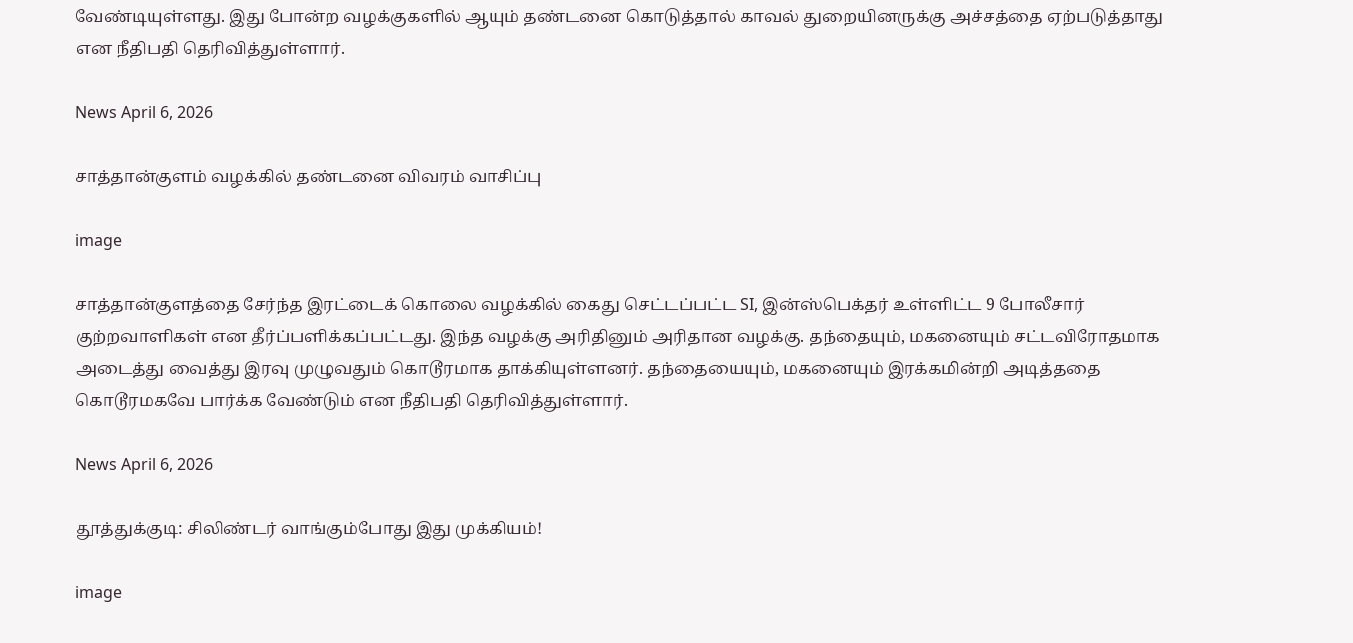வேண்டியுள்ளது. இது போன்ற வழக்குகளில் ஆயும் தண்டனை கொடுத்தால் காவல் துறையினருக்கு அச்சத்தை ஏற்படுத்தாது என நீதிபதி தெரிவித்துள்ளார்.

News April 6, 2026

சாத்தான்குளம் வழக்கில் தண்டனை விவரம் வாசிப்பு

image

சாத்தான்குளத்தை சேர்ந்த இரட்டைக் கொலை வழக்கில் கைது செட்டப்பட்ட SI, இன்ஸ்பெக்தர் உள்ளிட்ட 9 போலீசார் குற்றவாளிகள் என தீர்ப்பளிக்கப்பட்டது. இந்த வழக்கு அரிதினும் அரிதான வழக்கு. தந்தையும், மகனையும் சட்டவிரோதமாக அடைத்து வைத்து இரவு முழுவதும் கொடூரமாக தாக்கியுள்ளனர். தந்தையையும், மகனையும் இரக்கமின்றி அடித்ததை கொடூரமகவே பார்க்க வேண்டும் என நீதிபதி தெரிவித்துள்ளார்.

News April 6, 2026

தூத்துக்குடி: சிலிண்டர் வாங்கும்போது இது முக்கியம்!

image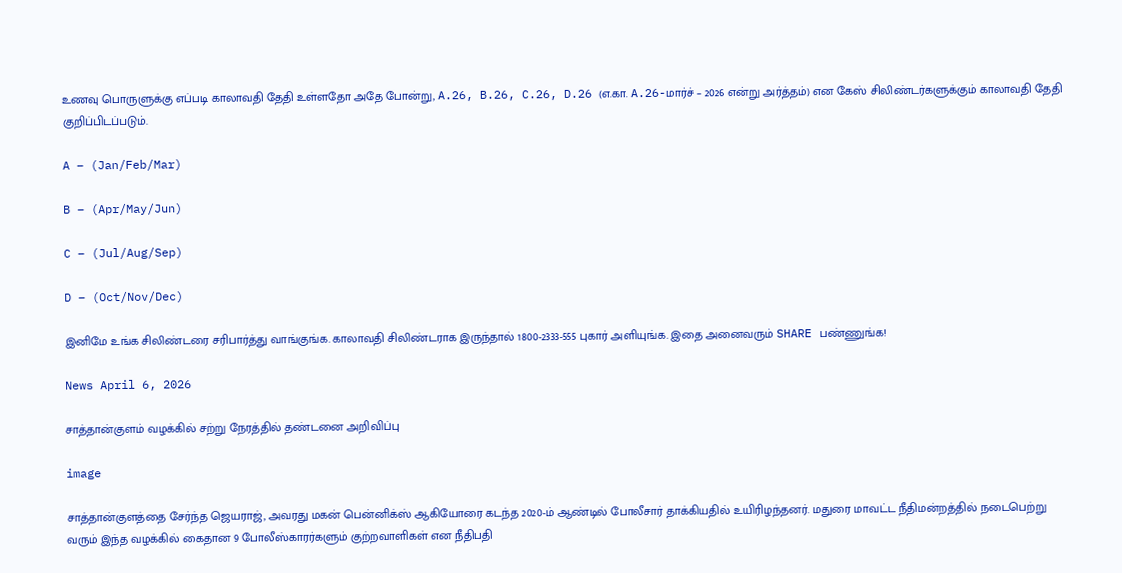உணவு பொருளுக்கு எப்படி காலாவதி தேதி உள்ளதோ அதே போன்று, A.26, B.26, C.26, D.26 (எ.கா. A.26-மார்ச் – 2026 என்று அர்த்தம்) என கேஸ் சிலிண்டர்களுக்கும் காலாவதி தேதி குறிப்பிடப்படும்.

A – (Jan/Feb/Mar)

B – (Apr/May/Jun)

C – (Jul/Aug/Sep)

D – (Oct/Nov/Dec)

இனிமே உங்க சிலிண்டரை சரிபார்த்து வாங்குங்க. காலாவதி சிலிண்டராக இருந்தால் 1800-2333-555 புகார் அளியுங்க. இதை அனைவரும் SHARE பண்ணுங்க!

News April 6, 2026

சாத்தான்குளம் வழக்கில் சற்று நேரத்தில் தண்டனை அறிவிப்பு

image

சாத்தான்குளத்தை சேர்ந்த ஜெயராஜ், அவரது மகன் பென்னிக்ஸ் ஆகியோரை கடந்த 2020-ம் ஆண்டில் போலீசார் தாக்கியதில் உயிரிழந்தனர். மதுரை மாவட்ட நீதிமன்றத்தில் நடைபெற்று வரும் இந்த வழக்கில் கைதான 9 போலீஸ்காரர்களும் குற்றவாளிகள் என நீதிபதி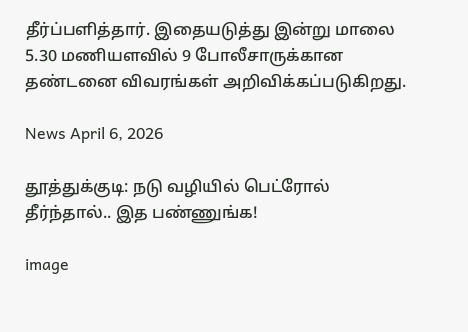தீர்ப்பளித்தார். இதையடுத்து இன்று மாலை 5.30 மணியளவில் 9 போலீசாருக்கான தண்டனை விவரங்கள் அறிவிக்கப்படுகிறது.

News April 6, 2026

தூத்துக்குடி: நடு வழியில் பெட்ரோல் தீர்ந்தால்.. இத பண்ணுங்க!

image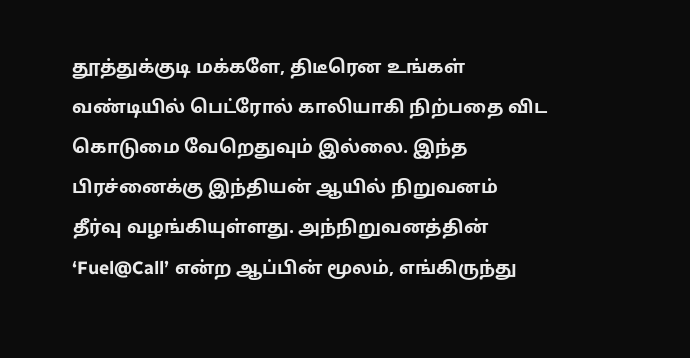தூத்துக்குடி மக்களே, திடீரென உங்கள் வண்டியில் பெட்ரோல் காலியாகி நிற்பதை விட கொடுமை வேறெதுவும் இல்லை. இந்த பிரச்னைக்கு இந்தியன் ஆயில் நிறுவனம் தீர்வு வழங்கியுள்ளது. அந்நிறுவனத்தின் ‘Fuel@Call’ என்ற ஆப்பின் மூலம், எங்கிருந்து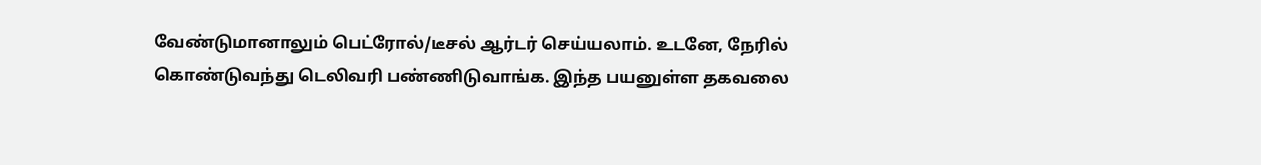வேண்டுமானாலும் பெட்ரோல்/டீசல் ஆர்டர் செய்யலாம். உடனே, நேரில் கொண்டுவந்து டெலிவரி பண்ணிடுவாங்க. இந்த பயனுள்ள தகவலை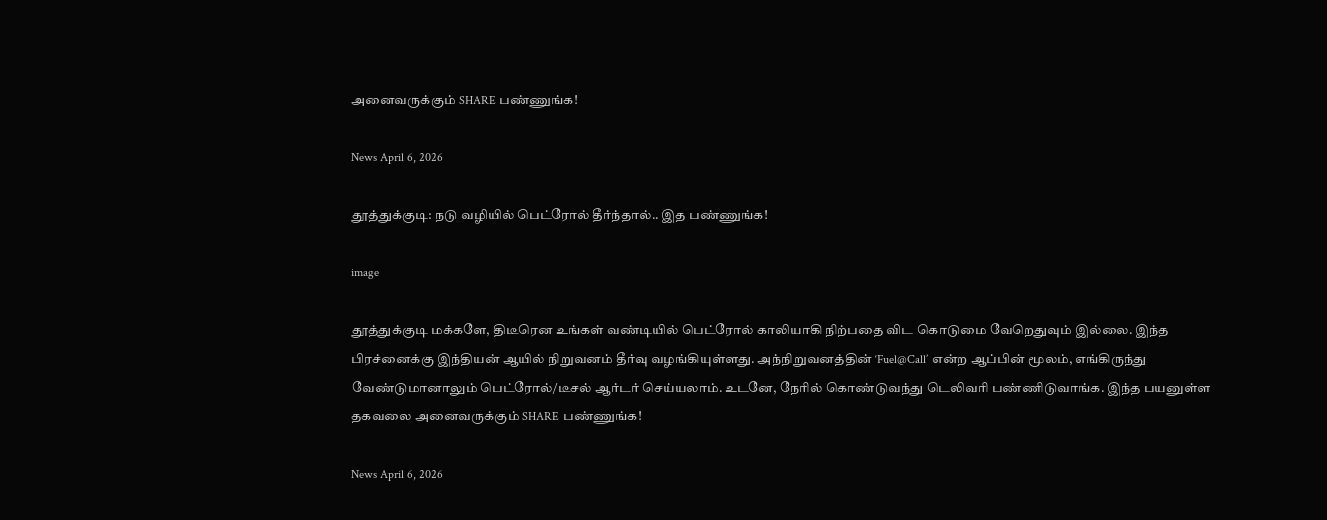அனைவருக்கும் SHARE பண்ணுங்க!

News April 6, 2026

தூத்துக்குடி: நடு வழியில் பெட்ரோல் தீர்ந்தால்.. இத பண்ணுங்க!

image

தூத்துக்குடி மக்களே, திடீரென உங்கள் வண்டியில் பெட்ரோல் காலியாகி நிற்பதை விட கொடுமை வேறெதுவும் இல்லை. இந்த பிரச்னைக்கு இந்தியன் ஆயில் நிறுவனம் தீர்வு வழங்கியுள்ளது. அந்நிறுவனத்தின் ‘Fuel@Call’ என்ற ஆப்பின் மூலம், எங்கிருந்து வேண்டுமானாலும் பெட்ரோல்/டீசல் ஆர்டர் செய்யலாம். உடனே, நேரில் கொண்டுவந்து டெலிவரி பண்ணிடுவாங்க. இந்த பயனுள்ள தகவலை அனைவருக்கும் SHARE பண்ணுங்க!

News April 6, 2026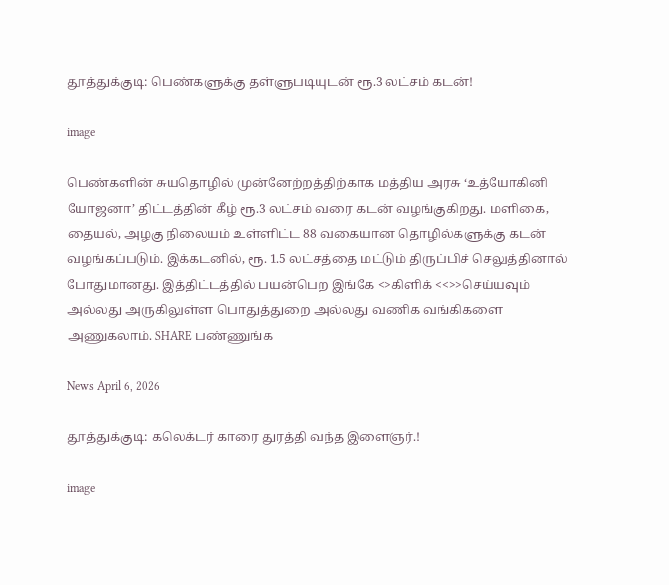தூத்துக்குடி: பெண்களுக்கு தள்ளுபடியுடன் ரூ.3 லட்சம் கடன்!

image

பெண்களின் சுயதொழில் முன்னேற்றத்திற்காக மத்திய அரசு ‘உத்யோகினி யோஜனா’ திட்டத்தின் கீழ் ரூ.3 லட்சம் வரை கடன் வழங்குகிறது. மளிகை, தையல், அழகு நிலையம் உள்ளிட்ட 88 வகையான தொழில்களுக்கு கடன் வழங்கப்படும். இக்கடனில், ரூ. 1.5 லட்சத்தை மட்டும் திருப்பிச் செலுத்தினால் போதுமானது. இத்திட்டத்தில் பயன்பெற இங்கே <>கிளிக் <<>>செய்யவும் அல்லது அருகிலுள்ள பொதுத்துறை அல்லது வணிக வங்கிகளை அணுகலாம். SHARE பண்ணுங்க

News April 6, 2026

தூத்துக்குடி: கலெக்டர் காரை துரத்தி வந்த இளைஞர்.!

image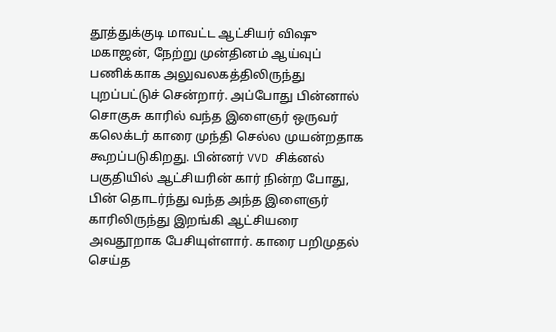தூத்துக்குடி மாவட்ட ஆட்சியர் விஷு மகாஜன், நேற்று முன்தினம் ஆய்வுப் பணிக்காக அலுவலகத்திலிருந்து புறப்பட்டுச் சென்றார். அப்போது பின்னால் சொகுசு காரில் வந்த இளைஞர் ஒருவர் கலெக்டர் காரை முந்தி செல்ல முயன்றதாக கூறப்படுகிறது. பின்னர் VVD சிக்னல் பகுதியில் ஆட்சியரின் கார் நின்ற போது, பின் தொடர்ந்து வந்த அந்த இளைஞர் காரிலிருந்து இறங்கி ஆட்சியரை அவதூறாக பேசியுள்ளார். காரை பறிமுதல் செய்த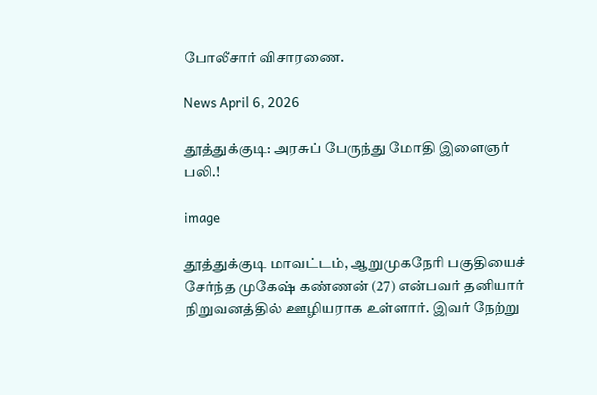போலீசார் விசாரணை.

News April 6, 2026

தூத்துக்குடி: அரசுப் பேருந்து மோதி இளைஞர் பலி.!

image

தூத்துக்குடி மாவட்டம், ஆறுமுகநேரி பகுதியைச் சேர்ந்த முகேஷ் கண்ணன் (27) என்பவர் தனியார் நிறுவனத்தில் ஊழியராக உள்ளார். இவர் நேற்று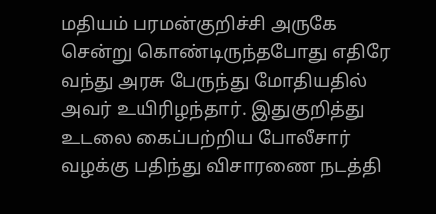மதியம் பரமன்குறிச்சி அருகே சென்று கொண்டிருந்தபோது எதிரே வந்து அரசு பேருந்து மோதியதில் அவர் உயிரிழந்தார். இதுகுறித்து உடலை கைப்பற்றிய போலீசார் வழக்கு பதிந்து விசாரணை நடத்தி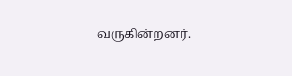வருகின்றனர்.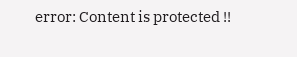error: Content is protected !!